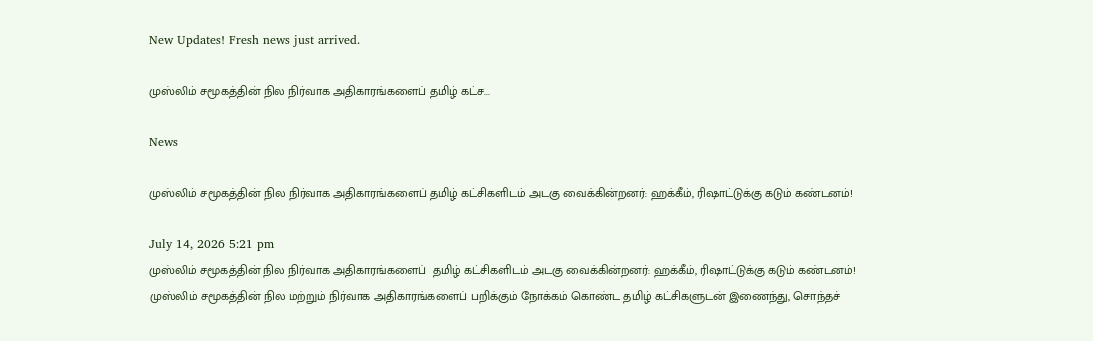New Updates! Fresh news just arrived.

முஸ்லிம் சமூகத்தின் நில நிர்வாக அதிகாரங்களைப் தமிழ் கட்ச...

News

முஸ்லிம் சமூகத்தின் நில நிர்வாக அதிகாரங்களைப் தமிழ் கட்சிகளிடம் அடகு வைக்கின்றனர்: ஹக்கீம், ரிஷாட்டுக்கு கடும் கண்டனம்!

July 14, 2026 5:21 pm
முஸ்லிம் சமூகத்தின் நில நிர்வாக அதிகாரங்களைப்  தமிழ் கட்சிகளிடம் அடகு வைக்கின்றனர்: ஹக்கீம், ரிஷாட்டுக்கு கடும் கண்டனம்!
முஸ்லிம் சமூகத்தின் நில மற்றும் நிர்வாக அதிகாரங்களைப் பறிக்கும் நோக்கம் கொண்ட தமிழ் கட்சிகளுடன் இணைந்து, சொந்தச்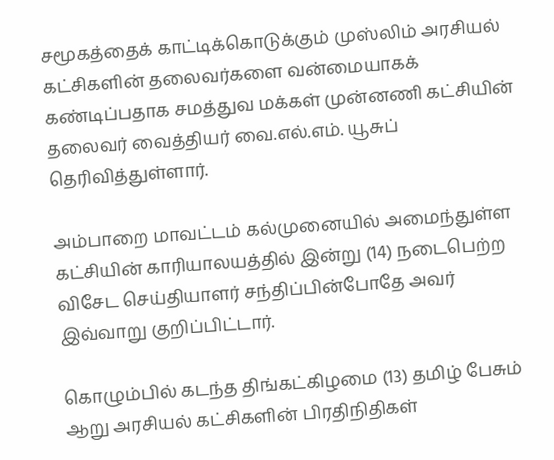சமூகத்தைக் காட்டிக்கொடுக்கும் முஸ்லிம் அரசியல் கட்சிகளின் தலைவர்களை வன்மையாகக் கண்டிப்பதாக சமத்துவ மக்கள் முன்னணி கட்சியின் தலைவர் வைத்தியர் வை.எல்.எம். யூசுப் தெரிவித்துள்ளார்.

அம்பாறை மாவட்டம் கல்முனையில் அமைந்துள்ள கட்சியின் காரியாலயத்தில் இன்று (14) நடைபெற்ற விசேட செய்தியாளர் சந்திப்பின்போதே அவர் இவ்வாறு குறிப்பிட்டார்.

கொழும்பில் கடந்த திங்கட்கிழமை (13) தமிழ் பேசும் ஆறு அரசியல் கட்சிகளின் பிரதிநிதிகள்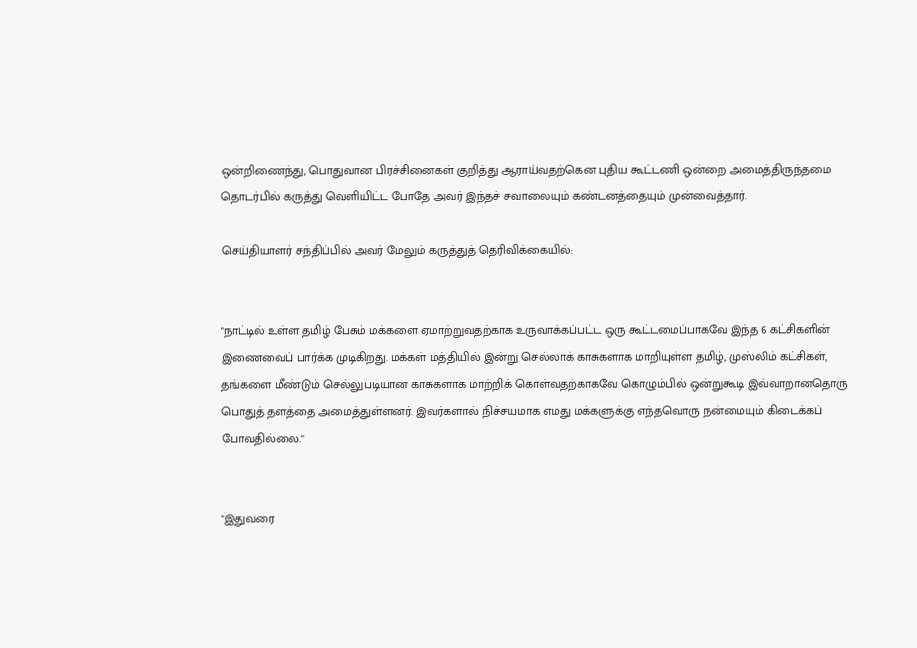ஒன்றிணைந்து, பொதுவான பிரச்சினைகள் குறித்து ஆராய்வதற்கென புதிய கூட்டணி ஒன்றை அமைத்திருந்தமை தொடர்பில் கருத்து வெளியிட்ட போதே அவர் இந்தச் சவாலையும் கண்டனத்தையும் முன்வைத்தார்.

செய்தியாளர் சந்திப்பில் அவர் மேலும் கருத்துத் தெரிவிக்கையில்:


"நாட்டில் உள்ள தமிழ் பேசும் மக்களை ஏமாற்றுவதற்காக உருவாக்கப்பட்ட ஒரு கூட்டமைப்பாகவே இந்த 6 கட்சிகளின் இணைவைப் பார்க்க முடிகிறது. மக்கள் மத்தியில் இன்று செல்லாக் காசுகளாக மாறியுள்ள தமிழ், முஸ்லிம் கட்சிகள், தங்களை மீண்டும் செல்லுபடியான காசுகளாக மாற்றிக் கொள்வதற்காகவே கொழும்பில் ஒன்றுகூடி இவ்வாறானதொரு பொதுத் தளத்தை அமைத்துள்ளனர். இவர்களால் நிச்சயமாக எமது மக்களுக்கு எந்தவொரு நன்மையும் கிடைக்கப் போவதில்லை."


"இதுவரை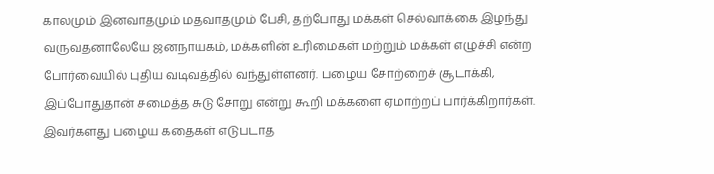காலமும் இனவாதமும் மதவாதமும் பேசி, தற்போது மக்கள் செல்வாக்கை இழந்து வருவதனாலேயே ஜனநாயகம், மக்களின் உரிமைகள் மற்றும் மக்கள் எழுச்சி என்ற போர்வையில் புதிய வடிவத்தில் வந்துள்ளனர். பழைய சோற்றைச் சூடாக்கி, இப்போதுதான் சமைத்த சுடு சோறு என்று கூறி மக்களை ஏமாற்றப் பார்க்கிறார்கள். இவர்களது பழைய கதைகள் எடுபடாத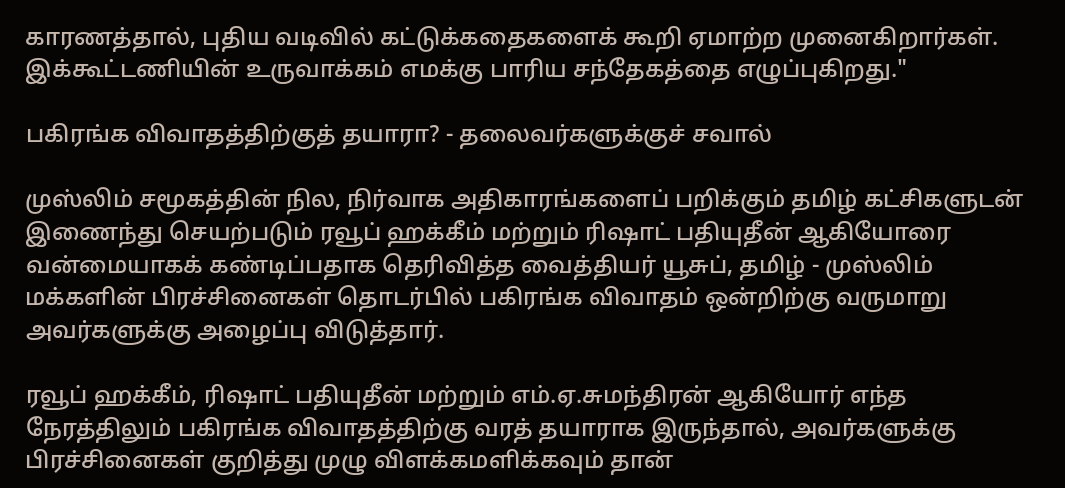காரணத்தால், புதிய வடிவில் கட்டுக்கதைகளைக் கூறி ஏமாற்ற முனைகிறார்கள். இக்கூட்டணியின் உருவாக்கம் எமக்கு பாரிய சந்தேகத்தை எழுப்புகிறது."

பகிரங்க விவாதத்திற்குத் தயாரா? - தலைவர்களுக்குச் சவால்

முஸ்லிம் சமூகத்தின் நில, நிர்வாக அதிகாரங்களைப் பறிக்கும் தமிழ் கட்சிகளுடன் இணைந்து செயற்படும் ரவூப் ஹக்கீம் மற்றும் ரிஷாட் பதியுதீன் ஆகியோரை வன்மையாகக் கண்டிப்பதாக தெரிவித்த வைத்தியர் யூசுப், தமிழ் - முஸ்லிம் மக்களின் பிரச்சினைகள் தொடர்பில் பகிரங்க விவாதம் ஒன்றிற்கு வருமாறு அவர்களுக்கு அழைப்பு விடுத்தார்.

ரவூப் ஹக்கீம், ரிஷாட் பதியுதீன் மற்றும் எம்.ஏ.சுமந்திரன் ஆகியோர் எந்த நேரத்திலும் பகிரங்க விவாதத்திற்கு வரத் தயாராக இருந்தால், அவர்களுக்கு பிரச்சினைகள் குறித்து முழு விளக்கமளிக்கவும் தான்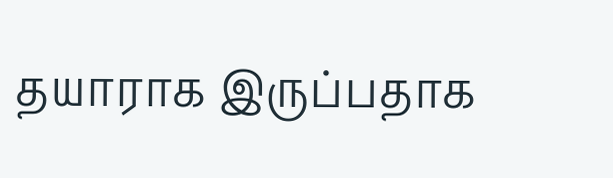தயாராக இருப்பதாக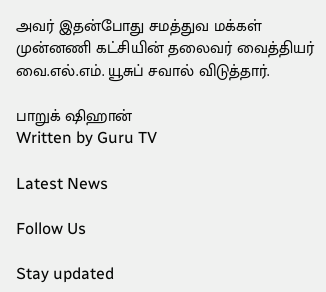அவர் இதன்போது சமத்துவ மக்கள் முன்னணி கட்சியின் தலைவர் வைத்தியர் வை.எல்.எம். யூசுப் சவால் விடுத்தார்.

பாறுக் ஷிஹான்
Written by Guru TV

Latest News

Follow Us

Stay updated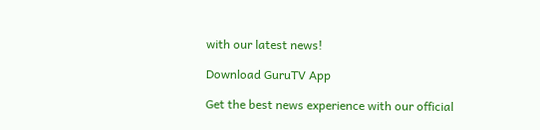with our latest news!

Download GuruTV App

Get the best news experience with our official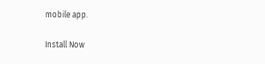mobile app.

Install Now